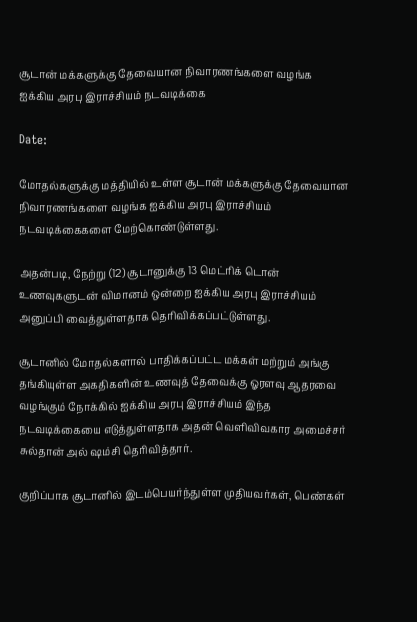சூடான் மக்களுக்கு தேவையான நிவாரணங்களை வழங்க ஐக்கிய அரபு இராச்சியம் நடவடிக்கை

Date:

மோதல்களுக்கு மத்தியில் உள்ள சூடான் மக்களுக்கு தேவையான நிவாரணங்களை வழங்க ஐக்கிய அரபு இராச்சியம் நடவடிக்கைகளை மேற்கொண்டுள்ளது.

அதன்படி, நேற்று (12) சூடானுக்கு 13 மெட்ரிக் டொன் உணவுகளுடன் விமானம் ஒன்றை ஐக்கிய அரபு இராச்சியம் அனுப்பி வைத்துள்ளதாக தெரிவிக்கப்பட்டுள்ளது.

சூடானில் மோதல்களால் பாதிக்கப்பட்ட மக்கள் மற்றும் அங்கு தங்கியுள்ள அகதிகளின் உணவுத் தேவைக்கு ஓரளவு ஆதரவை வழங்கும் நோக்கில் ஐக்கிய அரபு இராச்சியம் இந்த நடவடிக்கையை எடுத்துள்ளதாக அதன் வெளிவிவகார அமைச்சர் சுல்தான் அல் ஷம்சி தெரிவித்தார்.

குறிப்பாக சூடானில் இடம்பெயர்ந்துள்ள முதியவர்கள், பெண்கள்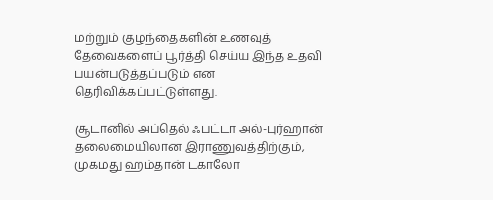மற்றும் குழந்தைகளின் உணவுத் தேவைகளைப் பூர்த்தி செய்ய இந்த உதவி பயன்படுத்தப்படும் என தெரிவிக்கப்பட்டுள்ளது.

சூடானில் அப்தெல் ஃபட்டா அல்-புர்ஹான் தலைமையிலான இராணுவத்திற்கும், முகமது ஹம்தான் டகாலோ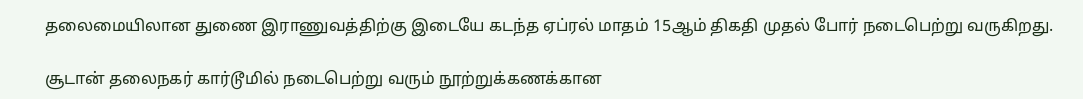தலைமையிலான துணை இராணுவத்திற்கு இடையே கடந்த ஏப்ரல் மாதம் 15ஆம் திகதி முதல் போர் நடைபெற்று வருகிறது.

சூடான் தலைநகர் கார்டூமில் நடைபெற்று வரும் நூற்றுக்கணக்கான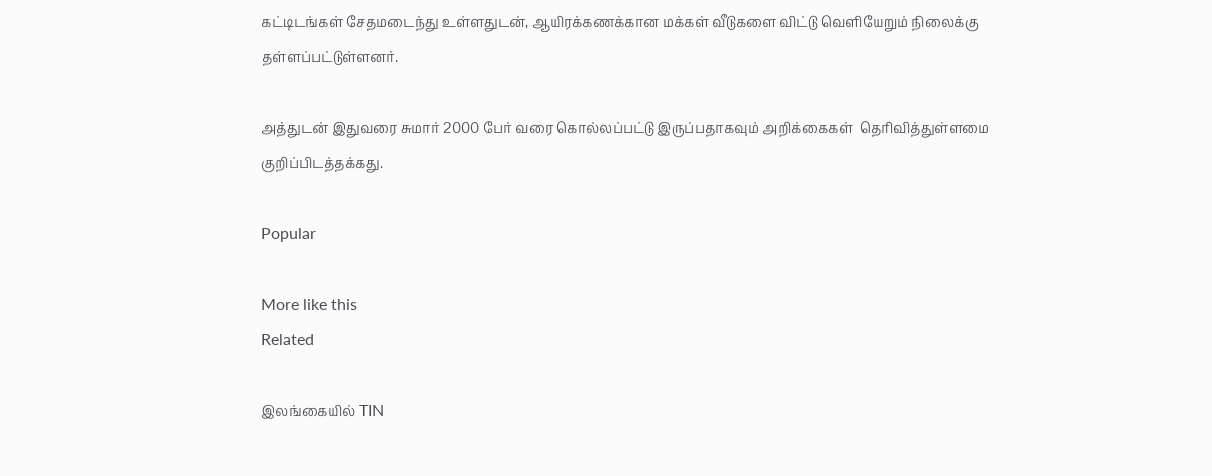கட்டிடங்கள் சேதமடைந்து உள்ளதுடன், ஆயிரக்கணக்கான மக்கள் வீடுகளை விட்டு வெளியேறும் நிலைக்கு தள்ளப்பட்டுள்ளனர்.

அத்துடன் இதுவரை சுமார் 2000 பேர் வரை கொல்லப்பட்டு இருப்பதாகவும் அறிக்கைகள்  தெரிவித்துள்ளமை குறிப்பிடத்தக்கது.

Popular

More like this
Related

இலங்கையில் TIN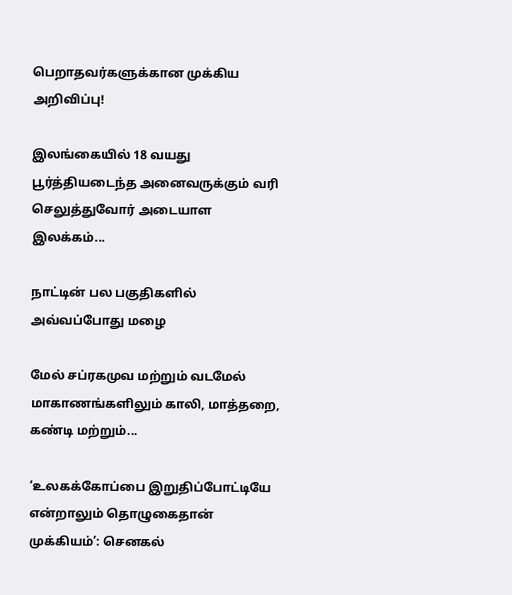பெறாதவர்களுக்கான முக்கிய அறிவிப்பு!

இலங்கையில் 18 வயது பூர்த்தியடைந்த அனைவருக்கும் வரி செலுத்துவோர் அடையாள இலக்கம்...

நாட்டின் பல பகுதிகளில் அவ்வப்போது மழை

மேல் சப்ரகமுவ மற்றும் வடமேல் மாகாணங்களிலும் காலி, மாத்தறை, கண்டி மற்றும்...

‘உலகக்கோப்பை இறுதிப்போட்டியே என்றாலும் தொழுகைதான் முக்கியம்’: செனகல்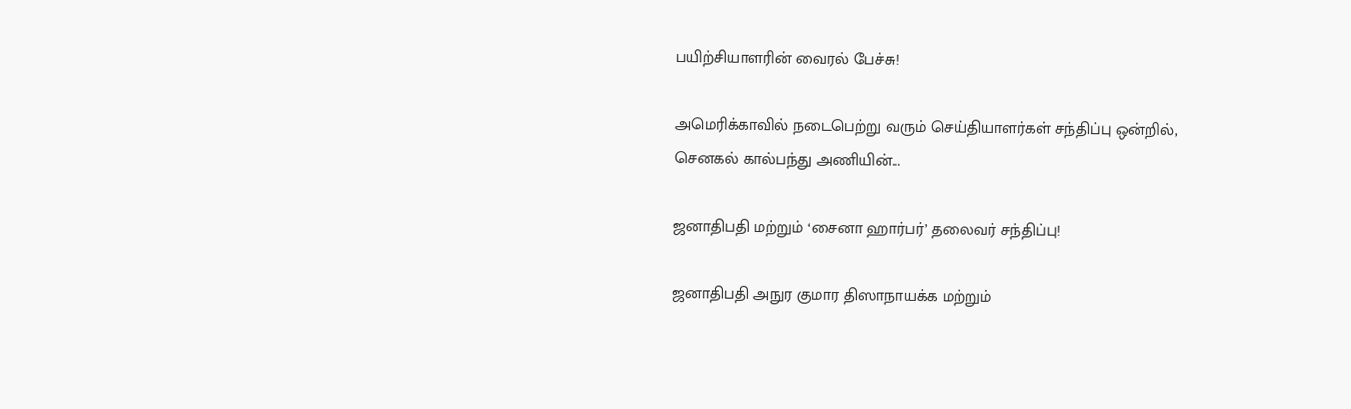பயிற்சியாளரின் வைரல் பேச்சு!

அமெரிக்காவில் நடைபெற்று வரும் செய்தியாளர்கள் சந்திப்பு ஒன்றில், செனகல் கால்பந்து அணியின்...

ஜனாதிபதி மற்றும் ‘சைனா ஹார்பர்’ தலைவர் சந்திப்பு!

ஜனாதிபதி அநுர குமார திஸாநாயக்க மற்றும்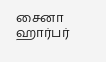சைனா ஹார்பர்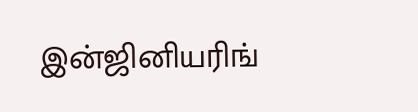இன்ஜினியரிங்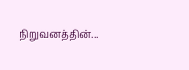நிறுவனத்தின்...